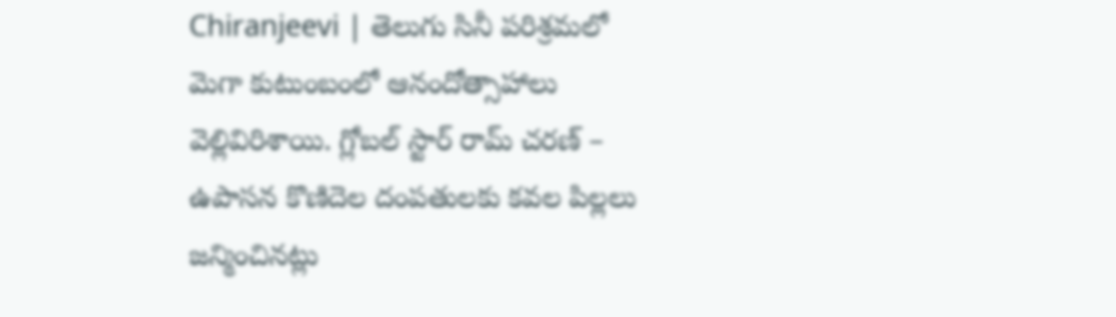Chiranjeevi | తెలుగు సినీ పరిశ్రమలో మెగా కుటుంబంలో ఆనందోత్సాహాలు వెల్లివిరిశాయి. గ్లోబల్ స్టార్ రామ్ చరణ్ – ఉపాసన కొణిదెల దంపతులకు కవల పిల్లలు జన్మించినట్లు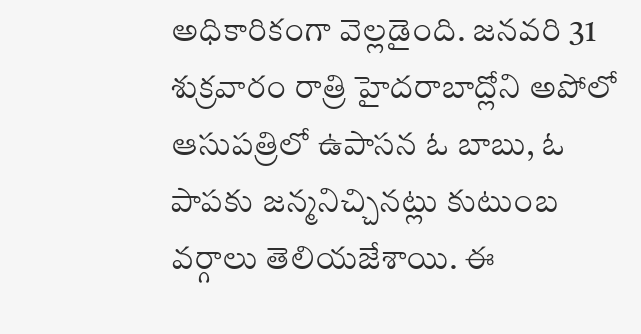అధికారికంగా వెల్లడైంది. జనవరి 31 శుక్రవారం రాత్రి హైదరాబాద్లోని అపోలో ఆసుపత్రిలో ఉపాసన ఓ బాబు, ఓ పాపకు జన్మనిచ్చినట్లు కుటుంబ వర్గాలు తెలియజేశాయి. ఈ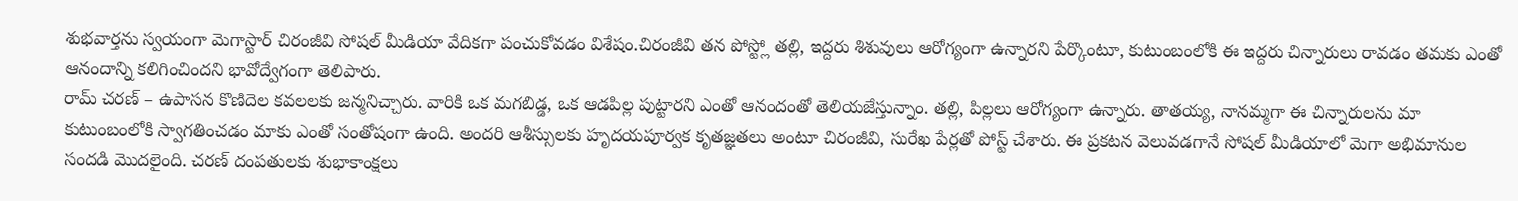శుభవార్తను స్వయంగా మెగాస్టార్ చిరంజీవి సోషల్ మీడియా వేదికగా పంచుకోవడం విశేషం.చిరంజీవి తన పోస్ట్లో తల్లి, ఇద్దరు శిశువులు ఆరోగ్యంగా ఉన్నారని పేర్కొంటూ, కుటుంబంలోకి ఈ ఇద్దరు చిన్నారులు రావడం తమకు ఎంతో ఆనందాన్ని కలిగించిందని భావోద్వేగంగా తెలిపారు.
రామ్ చరణ్ – ఉపాసన కొణిదెల కవలలకు జన్మనిచ్చారు. వారికి ఒక మగబిడ్డ, ఒక ఆడపిల్ల పుట్టారని ఎంతో ఆనందంతో తెలియజేస్తున్నాం. తల్లి, పిల్లలు ఆరోగ్యంగా ఉన్నారు. తాతయ్య, నానమ్మగా ఈ చిన్నారులను మా కుటుంబంలోకి స్వాగతించడం మాకు ఎంతో సంతోషంగా ఉంది. అందరి ఆశీస్సులకు హృదయపూర్వక కృతజ్ఞతలు అంటూ చిరంజీవి, సురేఖ పేర్లతో పోస్ట్ చేశారు. ఈ ప్రకటన వెలువడగానే సోషల్ మీడియాలో మెగా అభిమానుల సందడి మొదలైంది. చరణ్ దంపతులకు శుభాకాంక్షలు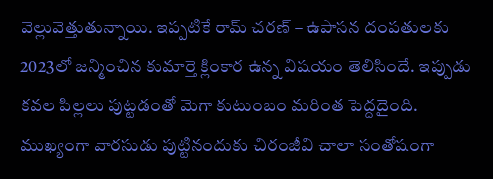వెల్లువెత్తుతున్నాయి. ఇప్పటికే రామ్ చరణ్ – ఉపాసన దంపతులకు 2023లో జన్మించిన కుమార్తె క్లింకార ఉన్న విషయం తెలిసిందే. ఇప్పుడు కవల పిల్లలు పుట్టడంతో మెగా కుటుంబం మరింత పెద్దదైంది. ముఖ్యంగా వారసుడు పుట్టినందుకు చిరంజీవి చాలా సంతోషంగా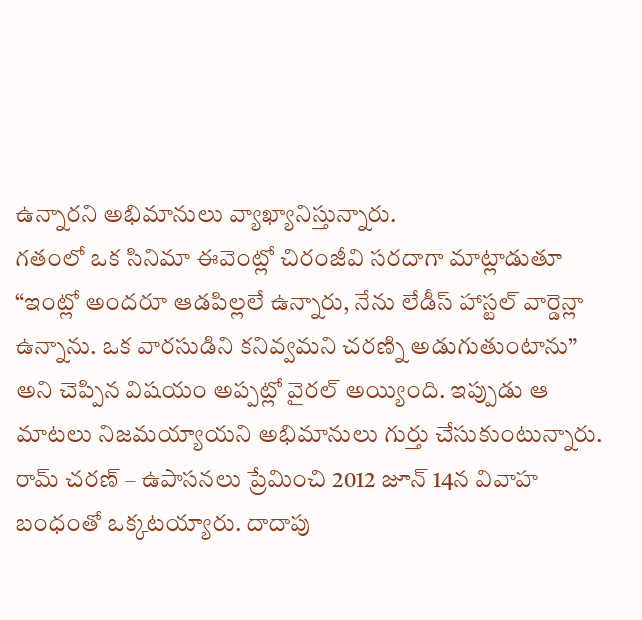ఉన్నారని అభిమానులు వ్యాఖ్యానిస్తున్నారు.
గతంలో ఒక సినిమా ఈవెంట్లో చిరంజీవి సరదాగా మాట్లాడుతూ “ఇంట్లో అందరూ ఆడపిల్లలే ఉన్నారు, నేను లేడీస్ హాస్టల్ వార్డెన్లా ఉన్నాను. ఒక వారసుడిని కనివ్వమని చరణ్ని అడుగుతుంటాను” అని చెప్పిన విషయం అప్పట్లో వైరల్ అయ్యింది. ఇప్పుడు ఆ మాటలు నిజమయ్యాయని అభిమానులు గుర్తు చేసుకుంటున్నారు. రామ్ చరణ్ – ఉపాసనలు ప్రేమించి 2012 జూన్ 14న వివాహ బంధంతో ఒక్కటయ్యారు. దాదాపు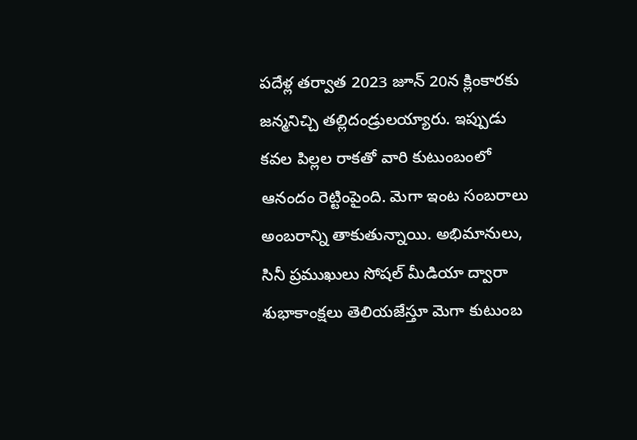పదేళ్ల తర్వాత 2023 జూన్ 20న క్లింకారకు జన్మనిచ్చి తల్లిదండ్రులయ్యారు. ఇప్పుడు కవల పిల్లల రాకతో వారి కుటుంబంలో ఆనందం రెట్టింపైంది. మెగా ఇంట సంబరాలు అంబరాన్ని తాకుతున్నాయి. అభిమానులు, సినీ ప్రముఖులు సోషల్ మీడియా ద్వారా శుభాకాంక్షలు తెలియజేస్తూ మెగా కుటుంబ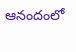ఆనందంలో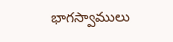భాగస్వాములు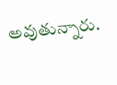అవుతున్నారు.